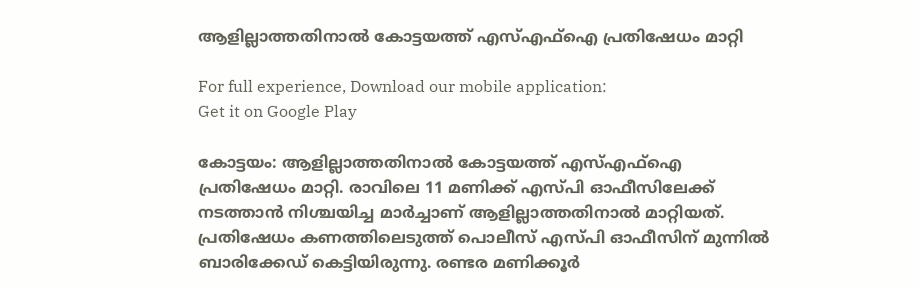ആളില്ലാത്തതിനാല്‍ കോട്ടയത്ത്‌ എസ്എഫ്ഐ പ്രതിഷേധം മാറ്റി

For full experience, Download our mobile application:
Get it on Google Play

കോട്ടയം: ആളില്ലാത്തതിനാല്‍ കോട്ടയത്ത്‌ എസ്എഫ്ഐ പ്രതിഷേധം മാറ്റി. രാവിലെ 11 മണിക്ക് എസ്പി ഓഫീസിലേക്ക് നടത്താന്‍ നിശ്ചയിച്ച മാർച്ചാണ് ആളില്ലാത്തതിനാൽ മാറ്റിയത്. പ്രതിഷേധം കണത്തിലെടുത്ത് പൊലീസ് എസ്പി ഓഫീസിന് മുന്നിൽ ബാരിക്കേഡ് കെട്ടിയിരുന്നു. രണ്ടര മണിക്കൂർ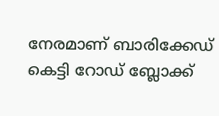നേരമാണ് ബാരിക്കേഡ് കെട്ടി റോഡ് ബ്ലോക്ക്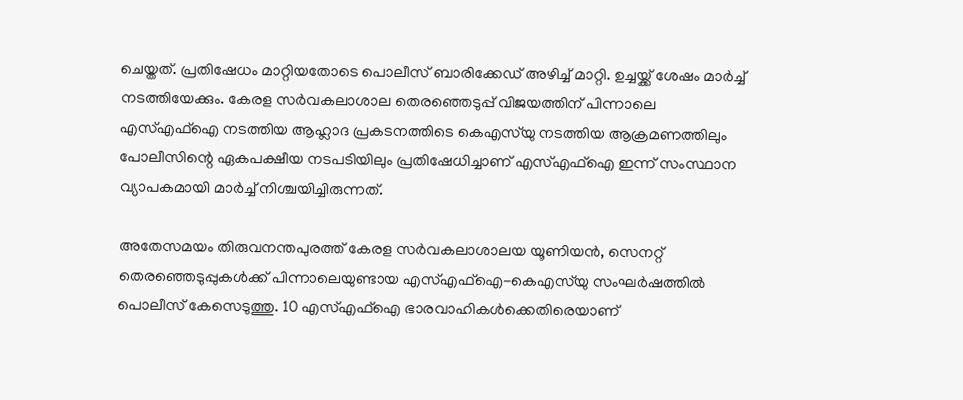ചെയ്തത്. പ്രതിഷേധം മാറ്റിയതോടെ പൊലീസ് ബാരിക്കേഡ് അഴിച്ച് മാറ്റി. ഉച്ചയ്ക്ക് ശേഷം മാർച്ച്‌ നടത്തിയേക്കും. കേരള സർവകലാശാല തെരഞ്ഞെടുപ്പ് വിജയത്തിന് പിന്നാലെ എസ്എഫ്ഐ നടത്തിയ ആഹ്ലാദ പ്രകടനത്തിടെ കെഎസ്‌യു നടത്തിയ ആക്രമണത്തിലും പോലീസിന്റെ ഏകപക്ഷീയ നടപടിയിലും പ്രതിഷേധിച്ചാണ് എസ്എഫ്ഐ ഇന്ന് സംസ്ഥാന വ്യാപകമായി മാർച്ച് നിശ്ചയിച്ചിരുന്നത്.

അതേസമയം തിരുവനന്തപുരത്ത് കേരള സര്‍വകലാശാലയ യൂണിയൻ, സെനറ്റ് തെരഞ്ഞെടുപ്പുകള്‍ക്ക് പിന്നാലെയുണ്ടായ എസ്എഫ്ഐ-കെഎസ്‍യു സംഘര്‍ഷത്തിൽ പൊലീസ് കേസെടുത്തു. 10 എസ്എഫ്ഐ ഭാരവാഹികള്‍ക്കെതിരെയാണ്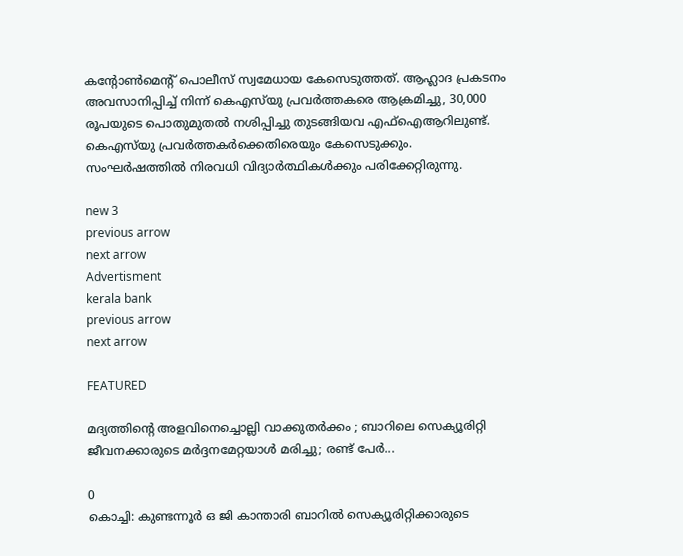കന്‍റോണ്‍മെന്‍റ് പൊലീസ് സ്വമേധായ കേസെടുത്തത്. ആഹ്ലാദ പ്രകടനം അവസാനിപ്പിച്ച് നിന്ന് കെഎസ്‍യു പ്രവര്‍ത്തകരെ ആക്രമിച്ചു, 30,000 രൂപയുടെ പൊതുമുതൽ നശിപ്പിച്ചു തുടങ്ങിയവ എഫ്ഐആറിലുണ്ട്. കെഎസ്‍യു പ്രവര്‍ത്തകര്‍ക്കെതിരെയും കേസെടുക്കും. സംഘര്‍ഷത്തിൽ നിരവധി വിദ്യാര്‍ത്ഥികള്‍ക്കും പരിക്കേറ്റിരുന്നു.

new 3
previous arrow
next arrow
Advertisment
kerala bank
previous arrow
next arrow

FEATURED

മദ്യത്തിന്റെ അളവിനെച്ചൊല്ലി വാക്കുതർക്കം ; ബാറിലെ സെക്യൂരിറ്റി ജീവനക്കാരുടെ മർദ്ദനമേറ്റയാൾ മരിച്ചു; രണ്ട് പേർ...

0
കൊച്ചി: കുണ്ടന്നൂര്‍ ഒ ജി കാന്താരി ബാറില്‍ സെക്യൂരിറ്റിക്കാരുടെ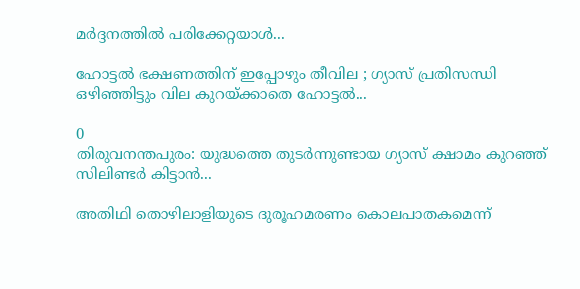മര്‍ദ്ദനത്തില്‍ പരിക്കേറ്റയാള്‍...

ഹോട്ടൽ ഭക്ഷണത്തിന് ഇപ്പോഴും തീവില ; ഗ്യാസ് പ്രതിസന്ധി ഒഴിഞ്ഞിട്ടും വില കുറയ്ക്കാതെ ഹോട്ടൽ...

0
തിരുവനന്തപുരം: യുദ്ധത്തെ തുടർന്നുണ്ടായ ഗ്യാസ് ക്ഷാമം കുറഞ്ഞ് സിലിണ്ടർ കിട്ടാൻ...

അതിഥി തൊഴിലാളിയുടെ ദുരൂഹമരണം കൊലപാതകമെന്ന്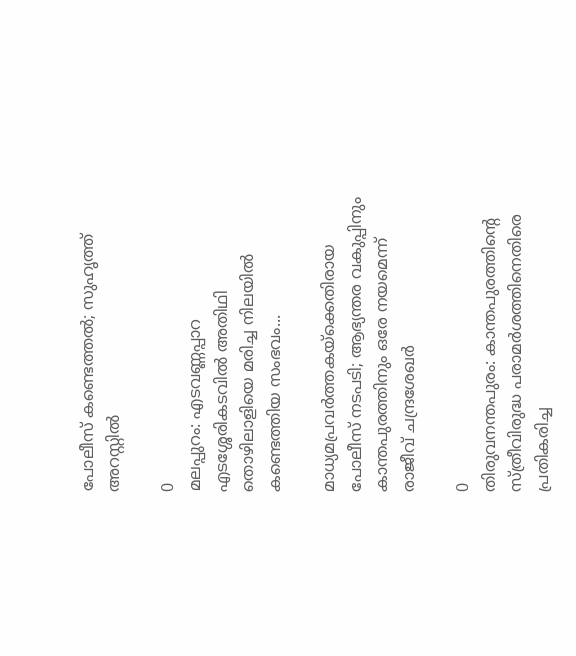പോലീസ് കണ്ടെത്തൽ; സുഹൃത്ത് അറസ്റ്റിൽ

0
മലപ്പുറം: എടവണ്ണപ്പാറ എടശ്ശേരികടവിൽ അതിഥി തൊഴിലാളിയെ മരിച്ച നിലയിൽ കണ്ടെത്തിയ സംഭവം...

മാധ്യമപ്രവർത്തകയ്ക്കെതിരായ പോലീസ് നടപടി; ആഭ്യന്തര വകുപ്പിനും കാന്തപുരത്തിനും ഒരേ നയമെന്ന് രാജീവ് ചന്ദ്രശേഖർ

0
തിരുവനന്തപുരം: കാന്തപുരത്തിന്‍റെ സ്ത്രീവിരുദ്ധ പരാമർശത്തിനെതിരെ പ്രതികരിച്ച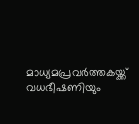മാധ്യമപ്രവർത്തകയ്ക്ക് വധഭീഷണിയും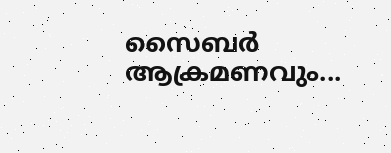സൈബർ ആക്രമണവും...